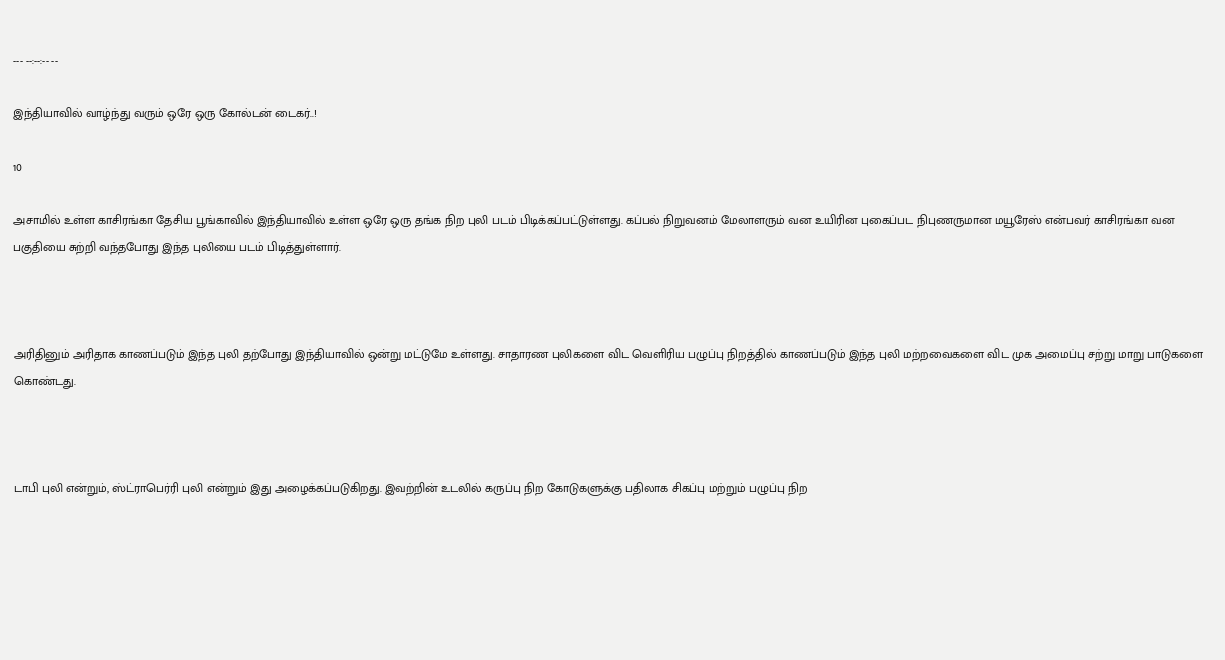--- --:--:-- --

இந்தியாவில் வாழ்ந்து வரும் ஒரே ஒரு கோல்டன் டைகர்..!

10

அசாமில் உள்ள காசிரங்கா தேசிய பூங்காவில் இந்தியாவில் உள்ள ஒரே ஒரு தங்க நிற புலி படம் பிடிக்கப்பட்டுள்ளது. கப்பல் நிறுவனம் மேலாளரும் வன உயிரின புகைப்பட நிபுணருமான மயூரேஸ் என்பவர் காசிரங்கா வன பகுதியை சுற்றி வந்தபோது இந்த புலியை படம் பிடித்துள்ளார்.



அரிதினும் அரிதாக காணப்படும் இந்த புலி தற்போது இந்தியாவில் ஒன்று மட்டுமே உள்ளது. சாதாரண புலிகளை விட வெளிரிய பழுப்பு நிறத்தில் காணப்படும் இந்த புலி மற்றவைகளை விட முக அமைப்பு சற்று மாறு பாடுகளை கொண்டது.



டாபி புலி என்றும், ஸ்ட்ராபெர்ரி புலி என்றும் இது அழைக்கப்படுகிறது. இவற்றின் உடலில் கருப்பு நிற கோடுகளுக்கு பதிலாக சிகப்பு மற்றும் பழுப்பு நிற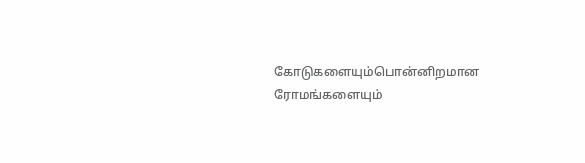கோடுகளையும்பொன்னிறமான ரோமங்களையும்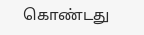கொண்டது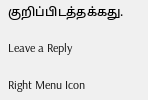குறிப்பிடத்தக்கது.

Leave a Reply

Right Menu Icon